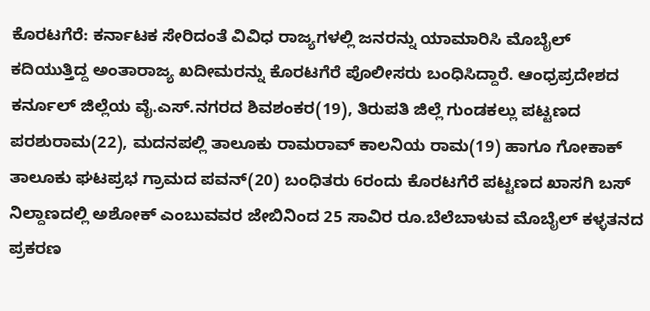ಕೊರಟಗೆರೆ: ಕರ್ನಾಟಕ ಸೇರಿದಂತೆ ವಿವಿಧ ರಾಜ್ಯಗಳಲ್ಲಿ ಜನರನ್ನು ಯಾಮಾರಿಸಿ ಮೊಬೈಲ್ ಕದಿಯುತ್ತಿದ್ದ ಅಂತಾರಾಜ್ಯ ಖದೀಮರನ್ನು ಕೊರಟಗೆರೆ ಪೊಲೀಸರು ಬಂಧಿಸಿದ್ದಾರೆ. ಆಂಧ್ರಪ್ರದೇಶದ ಕರ್ನೂಲ್ ಜಿಲ್ಲೆಯ ವೈ.ಎಸ್.ನಗರದ ಶಿವಶಂಕರ(19), ತಿರುಪತಿ ಜಿಲ್ಲೆ ಗುಂಡಕಲ್ಲು ಪಟ್ಟಣದ ಪರಶುರಾಮ(22), ಮದನಪಲ್ಲಿ ತಾಲೂಕು ರಾಮರಾವ್ ಕಾಲನಿಯ ರಾಮ(19) ಹಾಗೂ ಗೋಕಾಕ್ ತಾಲೂಕು ಘಟಪ್ರಭ ಗ್ರಾಮದ ಪವನ್(20) ಬಂಧಿತರು 6ರಂದು ಕೊರಟಗೆರೆ ಪಟ್ಟಣದ ಖಾಸಗಿ ಬಸ್ ನಿಲ್ದಾಣದಲ್ಲಿ ಅಶೋಕ್ ಎಂಬುವವರ ಜೇಬಿನಿಂದ 25 ಸಾವಿರ ರೂ.ಬೆಲೆಬಾಳುವ ಮೊಬೈಲ್ ಕಳ್ಳತನದ ಪ್ರಕರಣ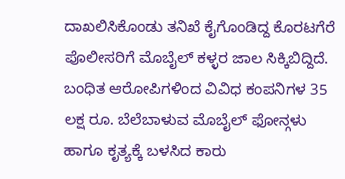ದಾಖಲಿಸಿಕೊಂಡು ತನಿಖೆ ಕೈಗೊಂಡಿದ್ದ ಕೊರಟಗೆರೆ ಪೊಲೀಸರಿಗೆ ಮೊಬೈಲ್ ಕಳ್ಳರ ಜಾಲ ಸಿಕ್ಕಿಬಿದ್ದಿದೆ. ಬಂಧಿತ ಆರೋಪಿಗಳಿಂದ ವಿವಿಧ ಕಂಪನಿಗಳ 35 ಲಕ್ಷ ರೂ. ಬೆಲೆಬಾಳುವ ಮೊಬೈಲ್ ಫೋನ್ಗಳು ಹಾಗೂ ಕೃತ್ಯಕ್ಕೆ ಬಳಸಿದ ಕಾರು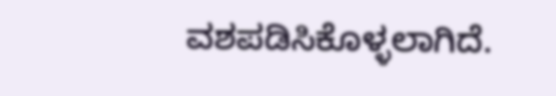ವಶಪಡಿಸಿಕೊಳ್ಳಲಾಗಿದೆ.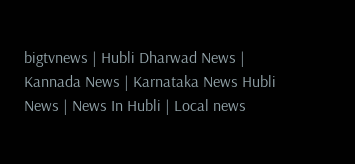bigtvnews | Hubli Dharwad News | Kannada News | Karnataka News Hubli News | News In Hubli | Local news